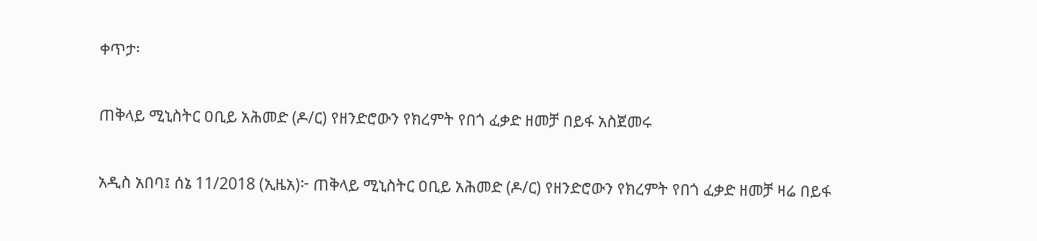ቀጥታ፡

ጠቅላይ ሚኒስትር ዐቢይ አሕመድ (ዶ/ር) የዘንድሮውን የክረምት የበጎ ፈቃድ ዘመቻ በይፋ አስጀመሩ

አዲስ አበባ፤ ሰኔ 11/2018 (ኢዜአ)፦ ጠቅላይ ሚኒስትር ዐቢይ አሕመድ (ዶ/ር) የዘንድሮውን የክረምት የበጎ ፈቃድ ዘመቻ ዛሬ በይፋ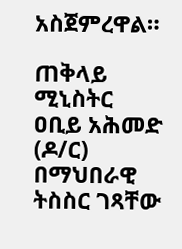አስጀምረዋል።

ጠቅላይ ሚኒስትር ዐቢይ አሕመድ (ዶ/ር) በማህበራዊ ትስስር ገጻቸው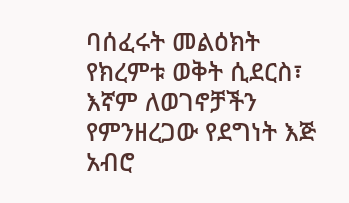ባሰፈሩት መልዕክት
የክረምቱ ወቅት ሲደርስ፣ እኛም ለወገኖቻችን የምንዘረጋው የደግነት እጅ አብሮ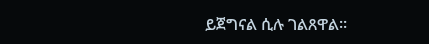ይጀግናል ሲሉ ገልጸዋል።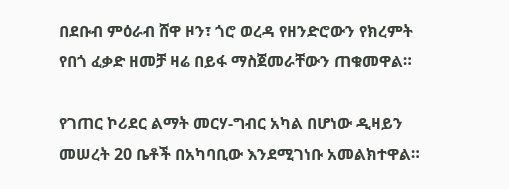በደቡብ ምዕራብ ሸዋ ዞን፣ ጎሮ ወረዳ የዘንድሮውን የክረምት የበጎ ፈቃድ ዘመቻ ዛሬ በይፋ ማስጀመራቸውን ጠቁመዋል።

የገጠር ኮሪደር ልማት መርሃ-ግብር አካል በሆነው ዲዛይን መሠረት 20 ቤቶች በአካባቢው እንደሚገነቡ አመልክተዋል።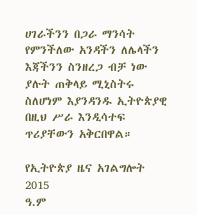ሀገራችንን በጋራ ማንሳት የምንችለው አንዳችን ለሌላችን እጃችንን ስንዘረጋ ብቻ ነው ያሉት ጠቅላይ ሚኒስትሩ ስለሆነም እያንዳንዱ ኢትዮጵያዊ በዚህ ሥራ እንዲሳተፍ ጥሪያቸውን አቅርበዋል።

የኢትዮጵያ ዜና አገልግሎት
2015
ዓ.ም